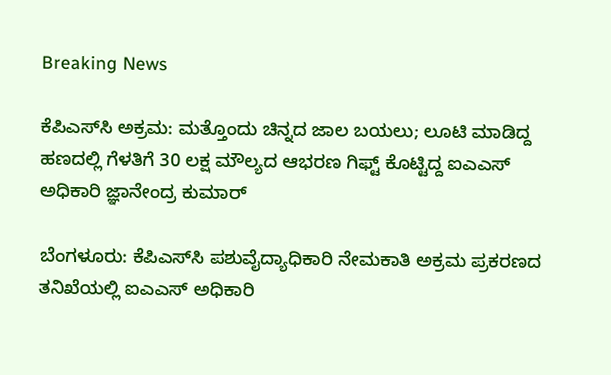Breaking News

ಕೆಪಿಎಸ್‌ಸಿ ಅಕ್ರಮ: ಮತ್ತೊಂದು ಚಿನ್ನದ ಜಾಲ ಬಯಲು; ಲೂಟಿ ಮಾಡಿದ್ದ ಹಣದಲ್ಲಿ ಗೆಳತಿಗೆ 30 ಲಕ್ಷ ಮೌಲ್ಯದ ಆಭರಣ ಗಿಫ್ಟ್ ಕೊಟ್ಟಿದ್ದ ಐಎಎಸ್ ಅಧಿಕಾರಿ ಜ್ಞಾನೇಂದ್ರ ಕುಮಾರ್

ಬೆಂಗಳೂರು: ಕೆಪಿಎಸ್‌ಸಿ ಪಶುವೈದ್ಯಾಧಿಕಾರಿ ನೇಮಕಾತಿ ಅಕ್ರಮ ಪ್ರಕರಣದ ತನಿಖೆಯಲ್ಲಿ ಐಎಎಸ್ ಅಧಿಕಾರಿ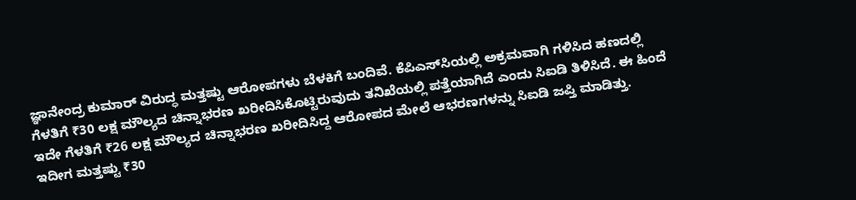ಜ್ಞಾನೇಂದ್ರ ಕುಮಾರ್ ವಿರುದ್ಧ ಮತ್ತಷ್ಟು ಆರೋಪಗಳು ಬೆಳಕಿಗೆ ಬಂದಿವೆ. ಕೆಪಿಎಸ್‌ಸಿಯಲ್ಲಿ ಅಕ್ರಮವಾಗಿ ಗಳಿಸಿದ ಹಣದಲ್ಲಿ ಗೆಳತಿಗೆ ₹30 ಲಕ್ಷ ಮೌಲ್ಯದ ಚಿನ್ನಾಭರಣ ಖರೀದಿಸಿಕೊಟ್ಟಿರುವುದು ತನಿಖೆಯಲ್ಲಿ ಪತ್ತೆಯಾಗಿದೆ ಎಂದು ಸಿಐಡಿ ತಿಳಿಸಿದೆ. ಈ ಹಿಂದೆ ಇದೇ ಗೆಳತಿಗೆ ₹26 ಲಕ್ಷ ಮೌಲ್ಯದ ಚಿನ್ನಾಭರಣ ಖರೀದಿಸಿದ್ದ ಆರೋಪದ ಮೇಲೆ ಆಭರಣಗಳನ್ನು ಸಿಐಡಿ ಜಪ್ತಿ ಮಾಡಿತ್ತು. ಇದೀಗ ಮತ್ತಷ್ಟು ₹30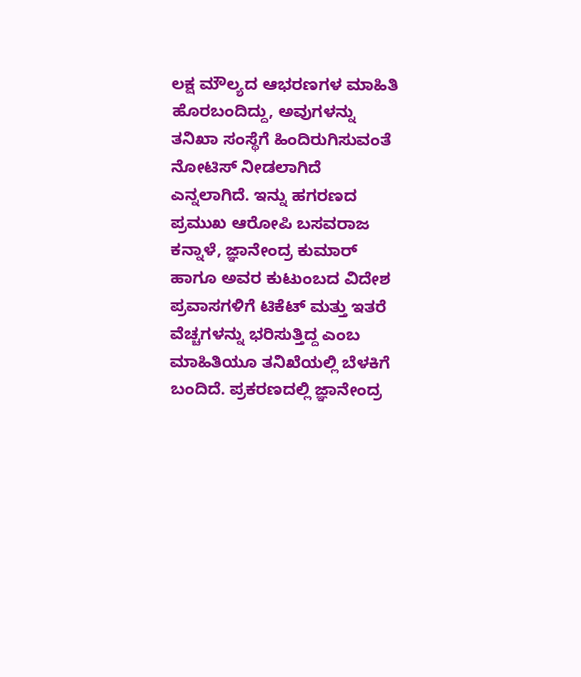ಲಕ್ಷ ಮೌಲ್ಯದ ಆಭರಣಗಳ ಮಾಹಿತಿ ಹೊರಬಂದಿದ್ದು, ಅವುಗಳನ್ನು ತನಿಖಾ ಸಂಸ್ಥೆಗೆ ಹಿಂದಿರುಗಿಸುವಂತೆ ನೋಟಿಸ್ ನೀಡಲಾಗಿದೆ ಎನ್ನಲಾಗಿದೆ. ಇನ್ನು ಹಗರಣದ ಪ್ರಮುಖ ಆರೋಪಿ ಬಸವರಾಜ ಕನ್ನಾಳೆ, ಜ್ಞಾನೇಂದ್ರ ಕುಮಾರ್ ಹಾಗೂ ಅವರ ಕುಟುಂಬದ ವಿದೇಶ ಪ್ರವಾಸಗಳಿಗೆ ಟಿಕೆಟ್ ಮತ್ತು ಇತರೆ ವೆಚ್ಚಗಳನ್ನು ಭರಿಸುತ್ತಿದ್ದ ಎಂಬ ಮಾಹಿತಿಯೂ ತನಿಖೆಯಲ್ಲಿ ಬೆಳಕಿಗೆ ಬಂದಿದೆ. ಪ್ರಕರಣದಲ್ಲಿ ಜ್ಞಾನೇಂದ್ರ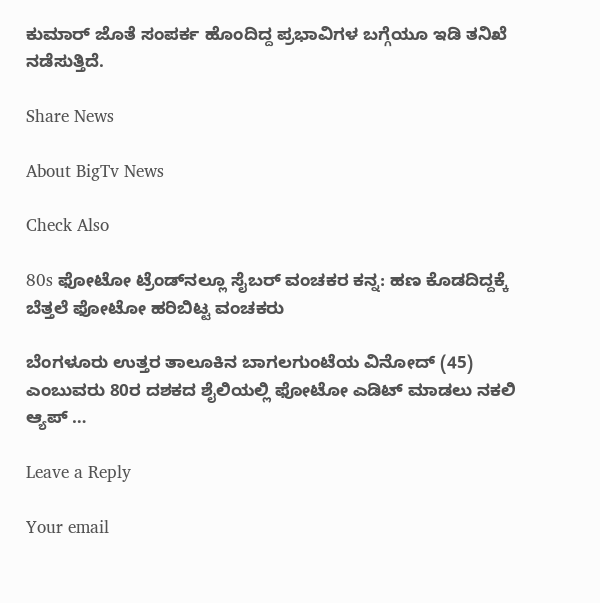ಕುಮಾರ್‌ ಜೊತೆ ಸಂಪರ್ಕ ಹೊಂದಿದ್ದ ಪ್ರಭಾವಿಗಳ ಬಗ್ಗೆಯೂ ಇಡಿ ತನಿಖೆ ನಡೆಸುತ್ತಿದೆ.

Share News

About BigTv News

Check Also

80s ಫೋಟೋ ಟ್ರೆಂಡ್‌ನಲ್ಲೂ ಸೈಬರ್ ವಂಚಕರ ಕನ್ನ: ಹಣ ಕೊಡದಿದ್ದಕ್ಕೆ ಬೆತ್ತಲೆ ಫೋಟೋ ಹರಿಬಿಟ್ಟ ವಂಚಕರು

ಬೆಂಗಳೂರು ಉತ್ತರ ತಾಲೂಕಿನ ಬಾಗಲಗುಂಟೆಯ ವಿನೋದ್ (45) ಎಂಬುವರು 80ರ ದಶಕದ ಶೈಲಿಯಲ್ಲಿ ಫೋಟೋ ಎಡಿಟ್ ಮಾಡಲು ನಕಲಿ ಆ್ಯಪ್ …

Leave a Reply

Your email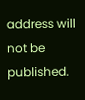address will not be published.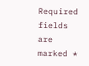Required fields are marked *